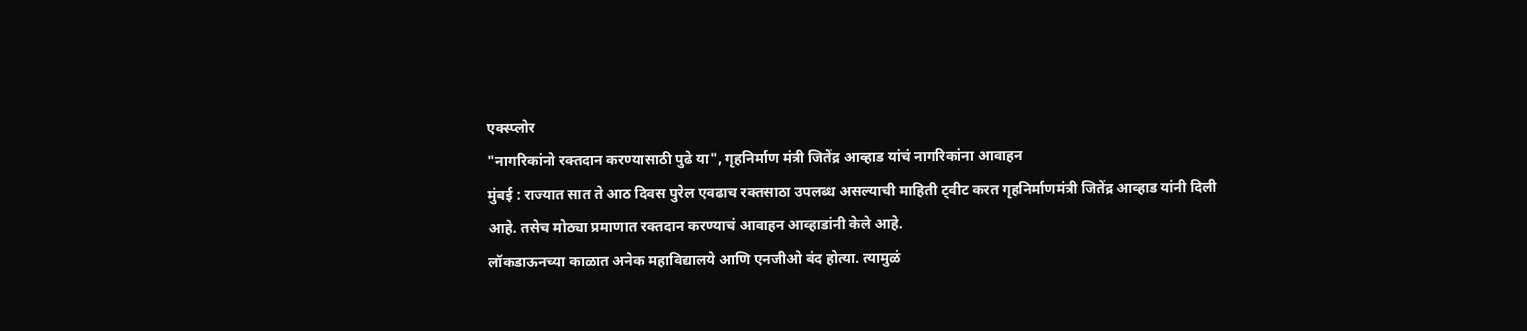एक्स्प्लोर
"नागरिकांनो रक्तदान करण्यासाठी पुढे या", गृहनिर्माण मंत्री जितेंद्र आव्हाड यांचं नागरिकांना आवाहन
मुंबई : राज्यात सात ते आठ दिवस पुरेल एवढाच रक्तसाठा उपलब्ध असल्याची माहिती ट्वीट करत गृहनिर्माणमंत्री जितेंद्र आव्हाड यांनी दिली आहे. तसेच मोठ्या प्रमाणात रक्तदान करण्याचं आवाहन आव्हाडांनी केले आहे.
लॉकडाऊनच्या काळात अनेक महाविद्यालये आणि एनजीओ बंद होत्या. त्यामुळं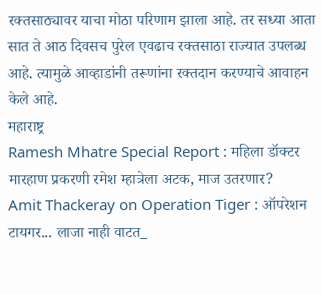रक्तसाठ्यावर याचा मोठा परिणाम झाला आहे. तर सध्या आता सात ते आठ दिवसच पुरेल एवढाच रक्तसाठा राज्यात उपलब्ध आहे. त्यामुळे आव्हाडांनी तरूणांना रक्तदान करण्याचे आवाहन केले आहे.
महाराष्ट्र
Ramesh Mhatre Special Report : महिला डॉक्टर मारहाण प्रकरणी रमेश म्हात्रेला अटक, माज उतरणार?
Amit Thackeray on Operation Tiger : ऑपरेशन टायगर... लाजा नाही वाटत_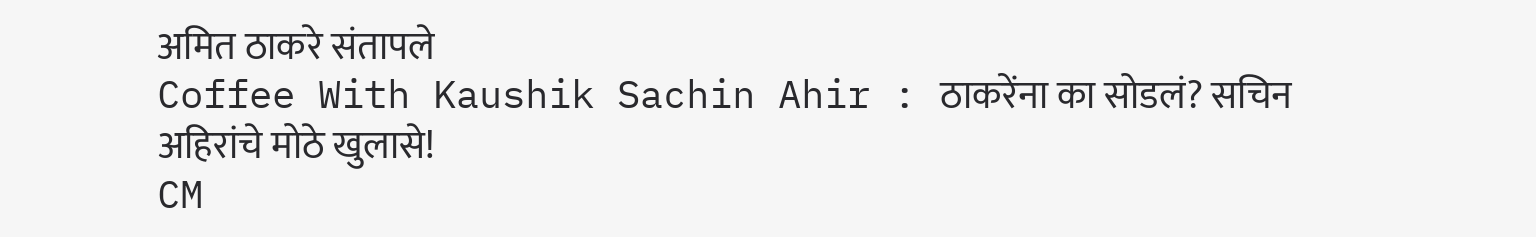अमित ठाकरे संतापले
Coffee With Kaushik Sachin Ahir : ठाकरेंना का सोडलं? सचिन अहिरांचे मोठे खुलासे!
CM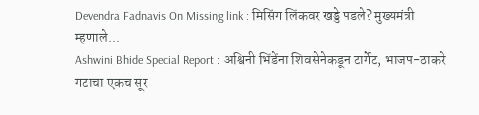Devendra Fadnavis On Missing link : मिसिंग लिंकवर खड्डे पडले? मुख्यमंत्री म्हणाले...
Ashwini Bhide Special Report : अश्विनी भिंडेंना शिवसेनेकडून टार्गेट, भाजप-ठाकरे गटाचा एकच सूर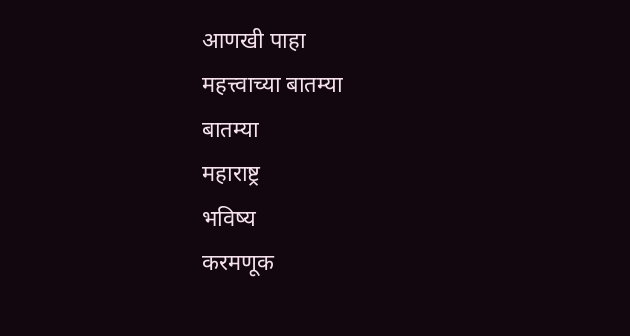आणखी पाहा
महत्त्वाच्या बातम्या
बातम्या
महाराष्ट्र
भविष्य
करमणूक